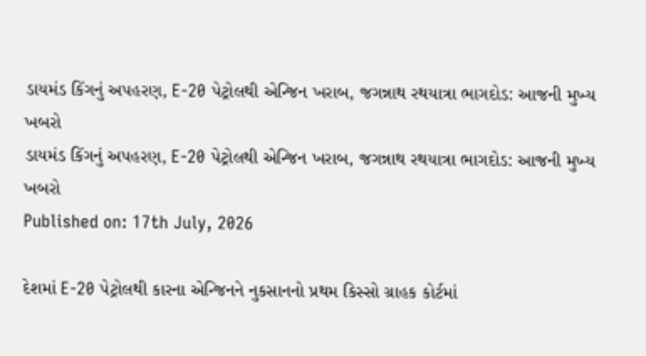ડાયમંડ કિંગનું અપહરણ, E-20 પેટ્રોલથી એન્જિન ખરાબ, જગન્નાથ રથયાત્રા ભાગદોડ: આજની મુખ્ય ખબરો
ડાયમંડ કિંગનું અપહરણ, E-20 પેટ્રોલથી એન્જિન ખરાબ, જગન્નાથ રથયાત્રા ભાગદોડ: આજની મુખ્ય ખબરો
Published on: 17th July, 2026

દેશમાં E-20 પેટ્રોલથી કારના એન્જિનને નુકસાનનો પ્રથમ કિસ્સો ગ્રાહક કોર્ટમાં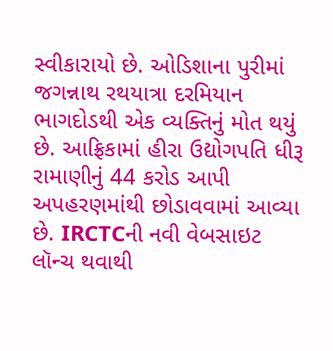સ્વીકારાયો છે. ઓડિશાના પુરીમાં જગન્નાથ રથયાત્રા દરમિયાન ભાગદોડથી એક વ્યક્તિનું મોત થયું છે. આફ્રિકામાં હીરા ઉદ્યોગપતિ ધીરૂ રામાણીનું 44 કરોડ આપી અપહરણમાંથી છોડાવવામાં આવ્યા છે. IRCTCની નવી વેબસાઇટ લૉન્ચ થવાથી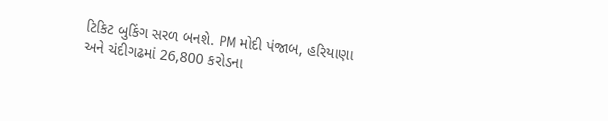ટિકિટ બુકિંગ સરળ બનશે. PM મોદી પંજાબ, હરિયાણા અને ચંદીગઢમાં 26,800 કરોડના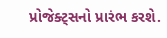પ્રોજેક્ટ્સનો પ્રારંભ કરશે.